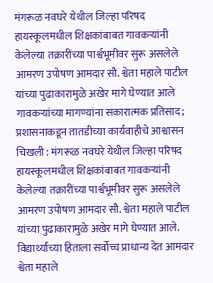मंगरूळ नवघरे येथील जिल्हा परिषद हायस्कूलमधील शिक्षकांबाबत गावकऱ्यांनी केलेल्या तक्रारींच्या पार्श्वभूमीवर सुरू असलेले आमरण उपोषण आमदार सौ. श्वेता महाले पाटील यांच्या पुढाकारामुळे अखेर मागे घेण्यात आले
गावकऱ्यांच्या मागण्यांना सकारात्मक प्रतिसाद; प्रशासनाकडून तातडीच्या कार्यवाहीचे आश्वासन
चिखली : मंगरूळ नवघरे येथील जिल्हा परिषद हायस्कूलमधील शिक्षकांबाबत गावकऱ्यांनी केलेल्या तक्रारींच्या पार्श्वभूमीवर सुरू असलेले आमरण उपोषण आमदार सौ. श्वेता महाले पाटील यांच्या पुढाकारामुळे अखेर मागे घेण्यात आले. विद्यार्थ्यांच्या हिताला सर्वोच्च प्राधान्य देत आमदार श्वेता महाले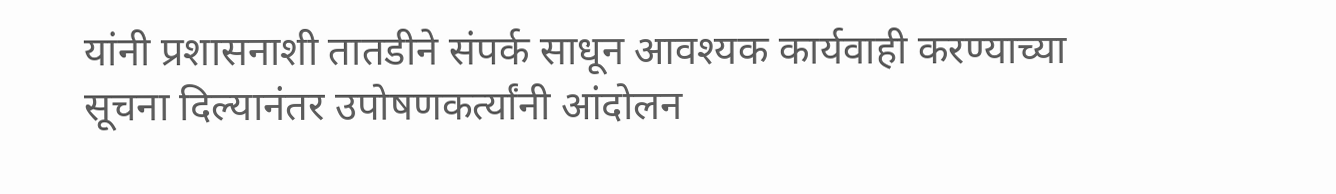यांनी प्रशासनाशी तातडीने संपर्क साधून आवश्यक कार्यवाही करण्याच्या सूचना दिल्यानंतर उपोषणकर्त्यांनी आंदोलन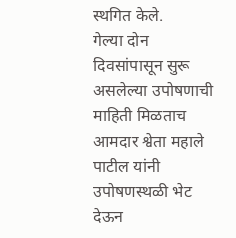स्थगित केले.
गेल्या दोन दिवसांपासून सुरू असलेल्या उपोषणाची माहिती मिळताच आमदार श्वेता महाले पाटील यांनी उपोषणस्थळी भेट देऊन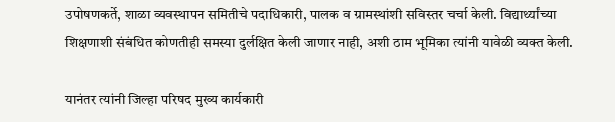उपोषणकर्ते, शाळा व्यवस्थापन समितीचे पदाधिकारी, पालक व ग्रामस्थांशी सविस्तर चर्चा केली. विद्यार्थ्यांच्या शिक्षणाशी संबंधित कोणतीही समस्या दुर्लक्षित केली जाणार नाही, अशी ठाम भूमिका त्यांनी यावेळी व्यक्त केली.

यानंतर त्यांनी जिल्हा परिषद मुख्य कार्यकारी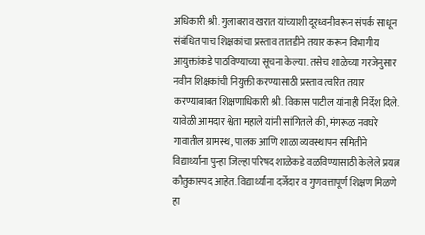अधिकारी श्री. गुलाबराव खरात यांच्याशी दूरध्वनीवरून संपर्क साधून संबंधित पाच शिक्षकांचा प्रस्ताव तातडीने तयार करून विभागीय आयुक्तांकडे पाठविण्याच्या सूचना केल्या. तसेच शाळेच्या गरजेनुसार नवीन शिक्षकांची नियुक्ती करण्यासाठी प्रस्ताव त्वरित तयार करण्याबाबत शिक्षणाधिकारी श्री. विकास पाटील यांनाही निर्देश दिले.
यावेळी आमदार श्वेता महाले यांनी सांगितले की, मंगरूळ नवघरे गावातील ग्रामस्थ, पालक आणि शाळा व्यवस्थापन समितीने विद्यार्थ्यांना पुन्हा जिल्हा परिषद शाळेकडे वळविण्यासाठी केलेले प्रयत्न कौतुकास्पद आहेत. विद्यार्थ्यांना दर्जेदार व गुणवत्तापूर्ण शिक्षण मिळणे हा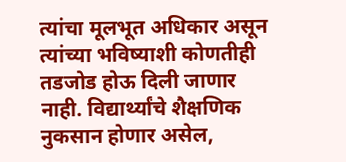त्यांचा मूलभूत अधिकार असून त्यांच्या भविष्याशी कोणतीही तडजोड होऊ दिली जाणार नाही. विद्यार्थ्यांचे शैक्षणिक नुकसान होणार असेल,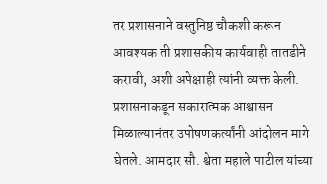तर प्रशासनाने वस्तुनिष्ठ चौकशी करून आवश्यक ती प्रशासकीय कार्यवाही तातडीने करावी, अशी अपेक्षाही त्यांनी व्यक्त केली.
प्रशासनाकडून सकारात्मक आश्वासन मिळाल्यानंतर उपोषणकर्त्यांनी आंदोलन मागे घेतले. आमदार सौ. श्वेता महाले पाटील यांच्या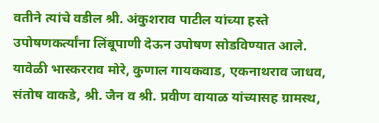वतीने त्यांचे वडील श्री. अंकुशराव पाटील यांच्या हस्ते उपोषणकर्त्यांना लिंबूपाणी देऊन उपोषण सोडविण्यात आले.
यावेळी भास्करराव मोरे, कुणाल गायकवाड, एकनाथराव जाधव, संतोष वाकडे, श्री. जैन व श्री. प्रवीण वायाळ यांच्यासह ग्रामस्थ,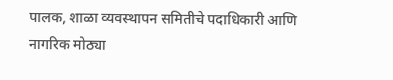पालक, शाळा व्यवस्थापन समितीचे पदाधिकारी आणि नागरिक मोठ्या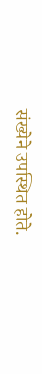संख्येने उपस्थित होते.